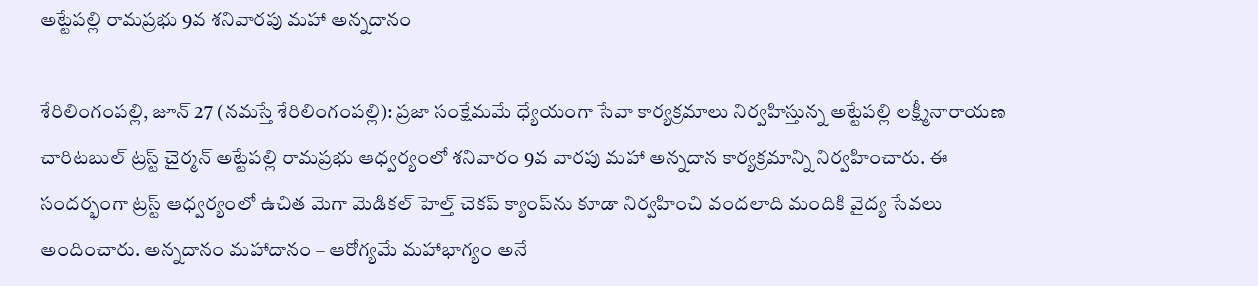అట్టేపల్లి రామప్రభు 9వ శనివారపు మహా అన్నదానం

శేరిలింగంప‌ల్లి, జూన్ 27 (న‌మ‌స్తే శేరిలింగంప‌ల్లి): ప్రజా సంక్షేమమే ధ్యేయంగా సేవా కార్యక్రమాలు నిర్వహిస్తున్న అట్టేపల్లి లక్ష్మీనారాయణ చారిటబుల్ ట్రస్ట్ చైర్మన్ అట్టేపల్లి రామప్రభు ఆధ్వర్యంలో శనివారం 9వ వారపు మహా అన్నదాన కార్యక్రమాన్ని నిర్వహించారు. ఈ సందర్భంగా ట్రస్ట్ ఆధ్వర్యంలో ఉచిత మెగా మెడికల్ హెల్త్ చెకప్ క్యాంప్‌ను కూడా నిర్వహించి వందలాది మందికి వైద్య సేవలు అందించారు. అన్నదానం మహాదానం – ఆరోగ్యమే మహాభాగ్యం అనే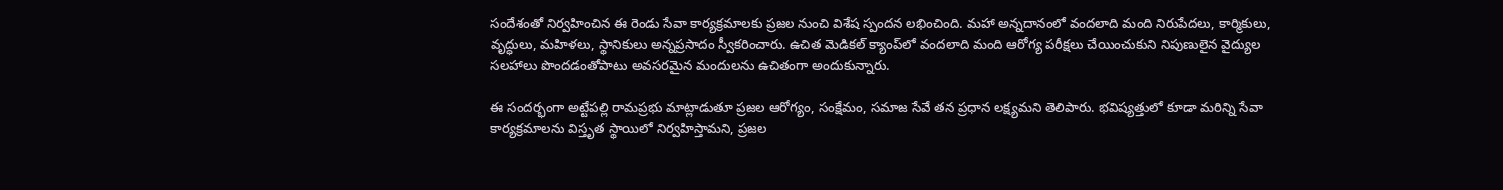సందేశంతో నిర్వహించిన ఈ రెండు సేవా కార్యక్రమాలకు ప్రజల నుంచి విశేష స్పందన లభించింది. మహా అన్నదానంలో వందలాది మంది నిరుపేదలు, కార్మికులు, వృద్ధులు, మహిళలు, స్థానికులు అన్నప్రసాదం స్వీకరించారు. ఉచిత మెడికల్ క్యాంప్‌లో వందలాది మంది ఆరోగ్య పరీక్షలు చేయించుకుని నిపుణులైన వైద్యుల సలహాలు పొందడంతోపాటు అవసరమైన మందులను ఉచితంగా అందుకున్నారు.

ఈ సందర్భంగా అట్టేపల్లి రామప్రభు మాట్లాడుతూ ప్రజల ఆరోగ్యం, సంక్షేమం, సమాజ సేవే తన ప్రధాన లక్ష్యమని తెలిపారు. భవిష్యత్తులో కూడా మరిన్ని సేవా కార్యక్రమాలను విస్తృత స్థాయిలో నిర్వహిస్తామని, ప్రజల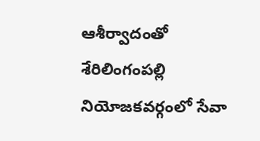ఆశీర్వాదంతో శేరిలింగంపల్లి నియోజకవర్గంలో సేవా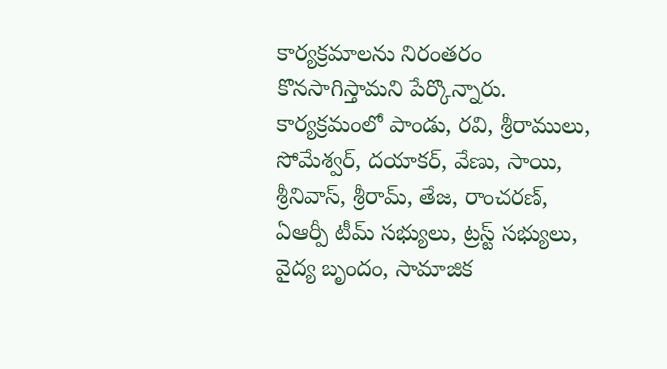కార్యక్రమాలను నిరంతరం కొనసాగిస్తామని పేర్కొన్నారు. కార్యక్రమంలో పాండు, రవి, శ్రీరాములు, సోమేశ్వర్, దయాకర్, వేణు, సాయి, శ్రీనివాస్, శ్రీరామ్, తేజ, రాంచరణ్, ఏఆర్పీ టీమ్ సభ్యులు, ట్రస్ట్ సభ్యులు, వైద్య బృందం, సామాజిక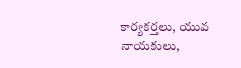కార్యకర్తలు, యువ నాయకులు,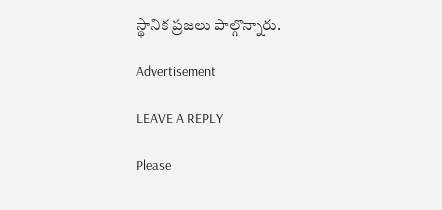స్థానిక ప్రజలు పాల్గొన్నారు.

Advertisement

LEAVE A REPLY

Please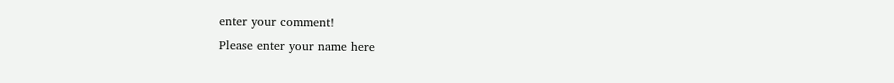enter your comment!
Please enter your name here